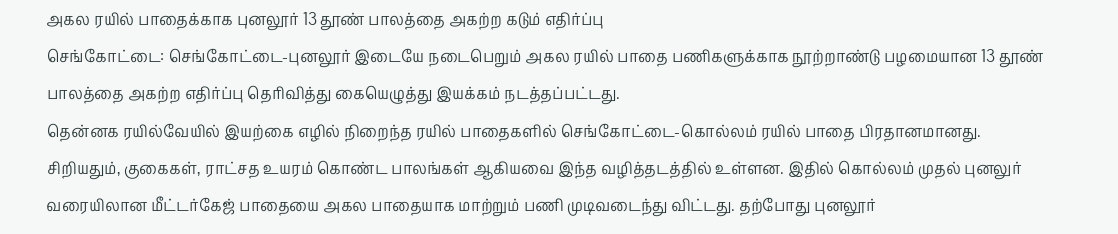அகல ரயில் பாதைக்காக புனலூர் 13 தூண் பாலத்தை அகற்ற கடும் எதிர்ப்பு
செங்கோட்டை: செங்கோட்டை-புனலூர் இடையே நடைபெறும் அகல ரயில் பாதை பணிகளுக்காக நூற்றாண்டு பழமையான 13 தூண் பாலத்தை அகற்ற எதிர்ப்பு தெரிவித்து கையெழுத்து இயக்கம் நடத்தப்பட்டது.
தென்னக ரயில்வேயில் இயற்கை எழில் நிறைந்த ரயில் பாதைகளில் செங்கோட்டை-கொல்லம் ரயில் பாதை பிரதானமானது. சிறியதும், குகைகள், ராட்சத உயரம் கொண்ட பாலங்கள் ஆகியவை இந்த வழித்தடத்தில் உள்ளன. இதில் கொல்லம் முதல் புனலுர் வரையிலான மீட்டர்கேஜ் பாதையை அகல பாதையாக மாற்றும் பணி முடிவடைந்து விட்டது. தற்போது புனலூர்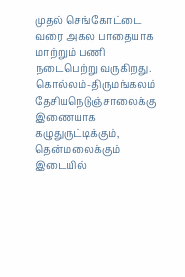முதல் செங்கோட்டை வரை அகல பாதையாக மாற்றும் பணி நடைபெற்று வருகிறது.
கொல்லம்-திருமங்கலம் தேசியநெடுஞ்சாலைக்கு இணையாக கழுதுருட்டிக்கும், தென்மலைக்கும் இடையில்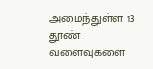அமைந்துள்ள 13 தூண் வளைவுகளை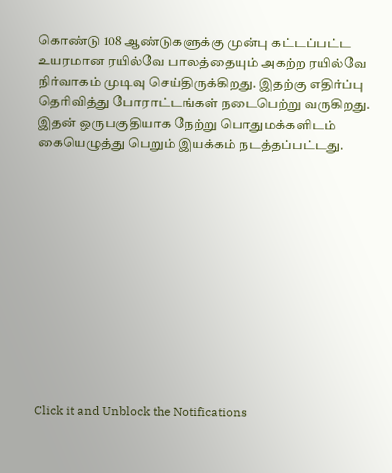கொண்டு 108 ஆண்டுகளுக்கு முன்பு கட்டப்பட்ட உயரமான ரயில்வே பாலத்தையும் அகற்ற ரயில்வே நிர்வாகம் முடிவு செய்திருக்கிறது. இதற்கு எதிர்ப்பு தெரிவித்து போராட்டங்கள் நடைபெற்று வருகிறது.
இதன் ஒருபகுதியாக நேற்று பொதுமக்களிடம் கையெழுத்து பெறும் இயக்கம் நடத்தப்பட்டது.












Click it and Unblock the Notifications